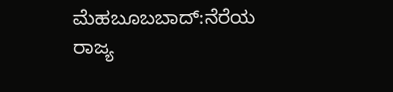ಮೆಹಬೂಬಬಾದ್:ನೆರೆಯ ರಾಜ್ಯ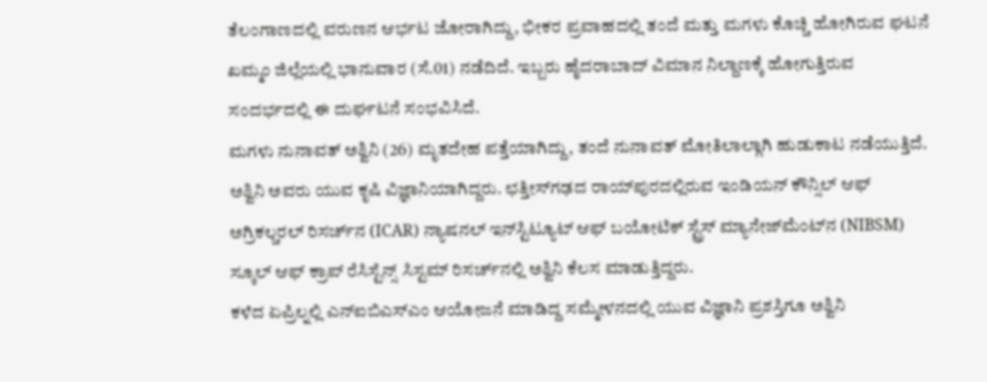ತೆಲಂಗಾಣದಲ್ಲಿ ವರುಣನ ಆರ್ಭಟ ಜೋರಾಗಿದ್ದು, ಭೀಕರ ಪ್ರವಾಹದಲ್ಲಿ ತಂದೆ ಮತ್ತು ಮಗಳು ಕೊಚ್ಚಿ ಹೋಗಿರುವ ಘಟನೆ ಖಮ್ಮಂ ಜಿಲ್ಲೆಯಲ್ಲಿ ಭಾನುವಾರ (ಸೆ.01) ನಡೆದಿದೆ. ಇಬ್ಬರು ಹೈದರಾಬಾದ್ ವಿಮಾನ ನಿಲ್ದಾಣಕ್ಕೆ ಹೋಗುತ್ತಿರುವ ಸಂದರ್ಭದಲ್ಲಿ ಈ ದುರ್ಘಟನೆ ಸಂಭವಿಸಿದೆ.
ಮಗಳು ನುನಾವತ್ ಅಶ್ವಿನಿ (26) ಮೃತದೇಹ ಪತ್ತೆಯಾಗಿದ್ದು, ತಂದೆ ನುನಾವತ್ ಮೋತಿಲಾಲ್ಗಾಗಿ ಹುಡುಕಾಟ ನಡೆಯುತ್ತಿದೆ. ಅಶ್ವಿನಿ ಅವರು ಯುವ ಕೃಷಿ ವಿಜ್ಞಾನಿಯಾಗಿದ್ದರು. ಛತ್ತೀಸ್‌ಗಢದ ರಾಯ್‌ಪುರದಲ್ಲಿರುವ ಇಂಡಿಯನ್ ಕೌನ್ಸಿಲ್ ಆಫ್ ಅಗ್ರಿಕಲ್ಚರಲ್ ರಿಸರ್ಚ್‌ನ (ICAR) ನ್ಯಾಷನಲ್ ಇನ್‌ಸ್ಟಿಟ್ಯೂಟ್ ಆಫ್ ಬಯೋಟಿಕ್ ಸ್ಟ್ರೆಸ್ ಮ್ಯಾನೇಜ್‌ಮೆಂಟ್‌ನ (NIBSM) ಸ್ಕೂಲ್ ಆಫ್ ಕ್ರಾಪ್ ರೆಸಿಸ್ಟೆನ್ಸ್ ಸಿಸ್ಟಮ್ ರಿಸರ್ಚ್‌ನಲ್ಲಿ ಅಶ್ವಿನಿ ಕೆಲಸ ಮಾಡುತ್ತಿದ್ದರು.
ಕಳೆದ ಏಪ್ರಿಲ್ನಲ್ಲಿ ಎನ್ಐಬಿಎಸ್ಎಂ ಆಯೋಜನೆ ಮಾಡಿದ್ದ ಸಮ್ಮೇಳನದಲ್ಲಿ ಯುವ ವಿಜ್ಞಾನಿ ಪ್ರಶಸ್ತಿಗೂ ಅಶ್ವಿನಿ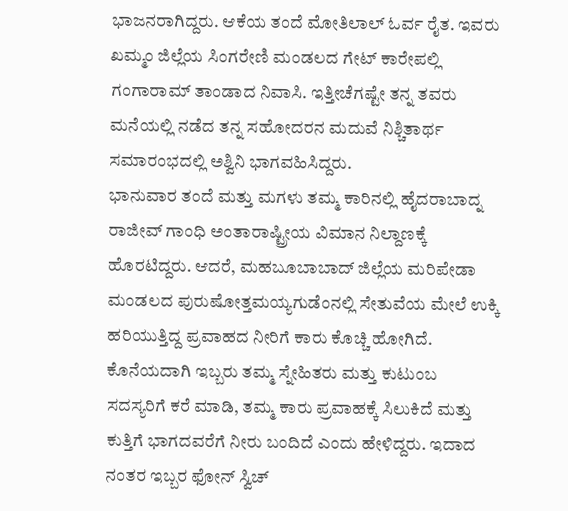ಭಾಜನರಾಗಿದ್ದರು. ಆಕೆಯ ತಂದೆ ಮೋತಿಲಾಲ್ ಓರ್ವ ರೈತ. ಇವರು ಖಮ್ಮಂ ಜಿಲ್ಲೆಯ ಸಿಂಗರೇಣಿ ಮಂಡಲದ ಗೇಟ್ ಕಾರೇಪಲ್ಲಿ ಗಂಗಾರಾಮ್ ತಾಂಡಾದ ನಿವಾಸಿ. ಇತ್ತೀಚೆಗಷ್ಟೇ ತನ್ನ ತವರು ಮನೆಯಲ್ಲಿ ನಡೆದ ತನ್ನ ಸಹೋದರನ ಮದುವೆ ನಿಶ್ಚಿತಾರ್ಥ ಸಮಾರಂಭದಲ್ಲಿ ಅಶ್ವಿನಿ ಭಾಗವಹಿಸಿದ್ದರು.
ಭಾನುವಾರ ತಂದೆ ಮತ್ತು ಮಗಳು ತಮ್ಮ ಕಾರಿನಲ್ಲಿ ಹೈದರಾಬಾದ್ನ ರಾಜೀವ್ ಗಾಂಧಿ ಅಂತಾರಾಷ್ಟ್ರೀಯ ವಿಮಾನ ನಿಲ್ದಾಣಕ್ಕೆ ಹೊರಟಿದ್ದರು. ಆದರೆ, ಮಹಬೂಬಾಬಾದ್ ಜಿಲ್ಲೆಯ ಮರಿಪೇಡಾ ಮಂಡಲದ ಪುರುಷೋತ್ತಮಯ್ಯಗುಡೆಂನಲ್ಲಿ ಸೇತುವೆಯ ಮೇಲೆ ಉಕ್ಕಿ ಹರಿಯುತ್ತಿದ್ದ ಪ್ರವಾಹದ ನೀರಿಗೆ ಕಾರು ಕೊಚ್ಚಿ ಹೋಗಿದೆ.
ಕೊನೆಯದಾಗಿ ಇಬ್ಬರು ತಮ್ಮ ಸ್ನೇಹಿತರು ಮತ್ತು ಕುಟುಂಬ ಸದಸ್ಯರಿಗೆ ಕರೆ ಮಾಡಿ, ತಮ್ಮ ಕಾರು ಪ್ರವಾಹಕ್ಕೆ ಸಿಲುಕಿದೆ ಮತ್ತು ಕುತ್ತಿಗೆ ಭಾಗದವರೆಗೆ ನೀರು ಬಂದಿದೆ ಎಂದು ಹೇಳಿದ್ದರು. ಇದಾದ ನಂತರ ಇಬ್ಬರ ಫೋನ್ ಸ್ವಿಚ್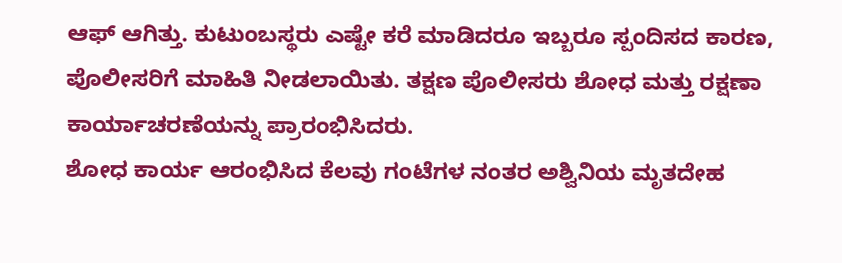ಆಫ್ ಆಗಿತ್ತು. ಕುಟುಂಬಸ್ಥರು ಎಷ್ಟೇ ಕರೆ ಮಾಡಿದರೂ ಇಬ್ಬರೂ ಸ್ಪಂದಿಸದ ಕಾರಣ, ಪೊಲೀಸರಿಗೆ ಮಾಹಿತಿ ನೀಡಲಾಯಿತು. ತಕ್ಷಣ ಪೊಲೀಸರು ಶೋಧ ಮತ್ತು ರಕ್ಷಣಾ ಕಾರ್ಯಾಚರಣೆಯನ್ನು ಪ್ರಾರಂಭಿಸಿದರು.
ಶೋಧ ಕಾರ್ಯ ಆರಂಭಿಸಿದ ಕೆಲವು ಗಂಟೆಗಳ ನಂತರ ಅಶ್ವಿನಿಯ ಮೃತದೇಹ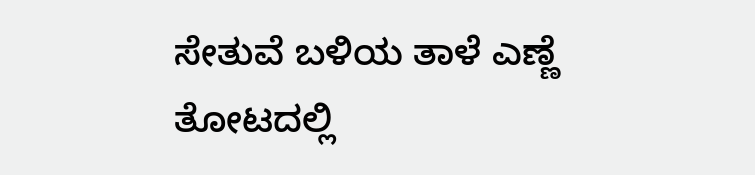ಸೇತುವೆ ಬಳಿಯ ತಾಳೆ ಎಣ್ಣೆ ತೋಟದಲ್ಲಿ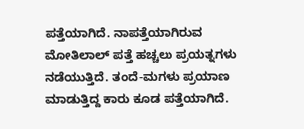ಪತ್ತೆಯಾಗಿದೆ. ನಾಪತ್ತೆಯಾಗಿರುವ ಮೋತಿಲಾಲ್‌ ಪತ್ತೆ ಹಚ್ಚಲು ಪ್ರಯತ್ನಗಳು ನಡೆಯುತ್ತಿದೆ. ತಂದೆ-ಮಗಳು ಪ್ರಯಾಣ ಮಾಡುತ್ತಿದ್ದ ಕಾರು ಕೂಡ ಪತ್ತೆಯಾಗಿದೆ.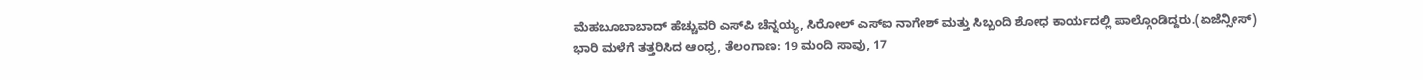ಮೆಹಬೂಬಾಬಾದ್ ಹೆಚ್ಚುವರಿ ಎಸ್‌ಪಿ ಚೆನ್ನಯ್ಯ, ಸಿರೋಲ್ ಎಸ್‌ಐ ನಾಗೇಶ್ ಮತ್ತು ಸಿಬ್ಬಂದಿ ಶೋಧ ಕಾರ್ಯದಲ್ಲಿ ಪಾಲ್ಗೊಂಡಿದ್ದರು.(ಏಜೆನ್ಸೀಸ್)
ಭಾರಿ ಮಳೆಗೆ ತತ್ತರಿಸಿದ ಆಂಧ್ರ, ತೆಲಂಗಾಣ: 19 ಮಂದಿ ಸಾವು, 17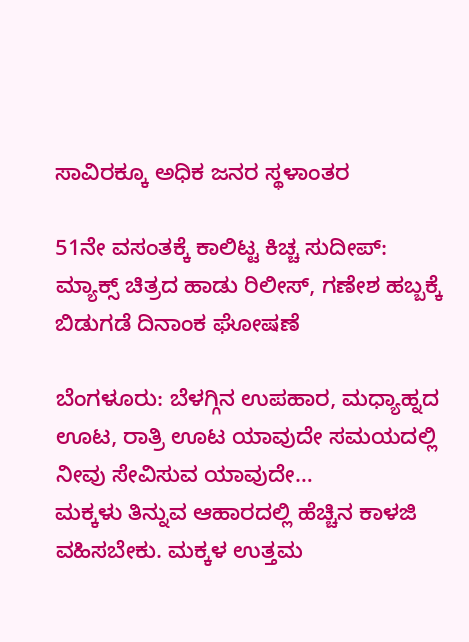ಸಾವಿರಕ್ಕೂ ಅಧಿಕ ಜನರ ಸ್ಥಳಾಂತರ

51ನೇ ವಸಂತಕ್ಕೆ ಕಾಲಿಟ್ಟ ಕಿಚ್ಚ ಸುದೀಪ್: ಮ್ಯಾಕ್ಸ್ ಚಿತ್ರದ ಹಾಡು ರಿಲೀಸ್, ಗಣೇಶ ಹಬ್ಬಕ್ಕೆ ಬಿಡುಗಡೆ ದಿನಾಂಕ ಘೋಷಣೆ

ಬೆಂಗಳೂರು: ಬೆಳಗ್ಗಿನ ಉಪಹಾರ, ಮಧ್ಯಾಹ್ನದ ಊಟ, ರಾತ್ರಿ ಊಟ ಯಾವುದೇ ಸಮಯದಲ್ಲಿ ನೀವು ಸೇವಿಸುವ ಯಾವುದೇ…
ಮಕ್ಕಳು ತಿನ್ನುವ ಆಹಾರದಲ್ಲಿ ಹೆಚ್ಚಿನ ಕಾಳಜಿ ವಹಿಸಬೇಕು. ಮಕ್ಕಳ ಉತ್ತಮ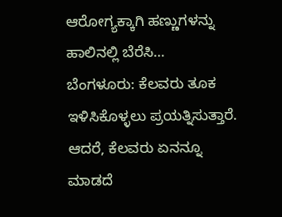ಆರೋಗ್ಯಕ್ಕಾಗಿ ಹಣ್ಣುಗಳನ್ನು ಹಾಲಿನಲ್ಲಿ ಬೆರೆಸಿ…
ಬೆಂಗಳೂರು: ಕೆಲವರು ತೂಕ ಇಳಿಸಿಕೊಳ್ಳಲು ಪ್ರಯತ್ನಿಸುತ್ತಾರೆ. ಆದರೆ, ಕೆಲವರು ಏನನ್ನೂ ಮಾಡದೆ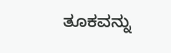ತೂಕವನ್ನು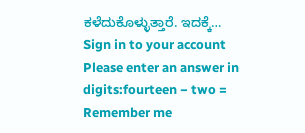ಕಳೆದುಕೊಳ್ಳುತ್ತಾರೆ. ಇದಕ್ಕೆ…
Sign in to your account
Please enter an answer in digits:fourteen − two =
Remember me